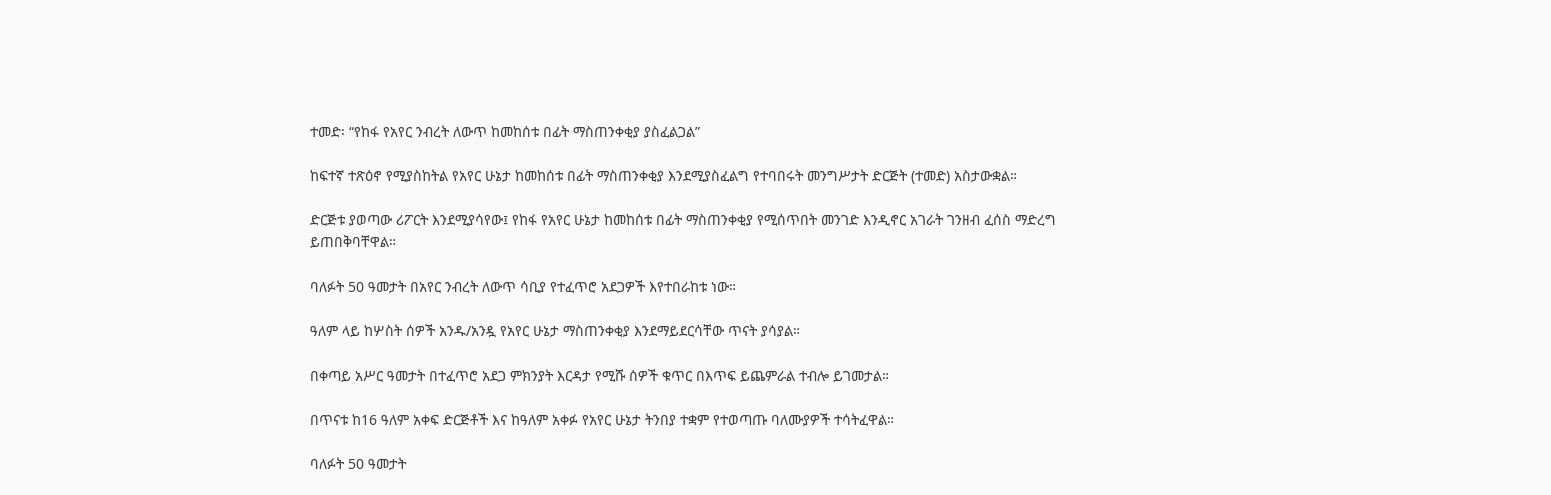ተመድ፡ “የከፋ የአየር ንብረት ለውጥ ከመከሰቱ በፊት ማስጠንቀቂያ ያስፈልጋል”

ከፍተኛ ተጽዕኖ የሚያስከትል የአየር ሁኔታ ከመከሰቱ በፊት ማስጠንቀቂያ እንደሚያስፈልግ የተባበሩት መንግሥታት ድርጅት (ተመድ) አስታውቋል።

ድርጅቱ ያወጣው ሪፖርት እንደሚያሳየው፤ የከፋ የአየር ሁኔታ ከመከሰቱ በፊት ማስጠንቀቂያ የሚሰጥበት መንገድ እንዲኖር አገራት ገንዘብ ፈሰስ ማድረግ ይጠበቅባቸዋል።

ባለፉት 50 ዓመታት በአየር ንብረት ለውጥ ሳቢያ የተፈጥሮ አደጋዎች እየተበራከቱ ነው።

ዓለም ላይ ከሦስት ሰዎች አንዱ/አንዷ የአየር ሁኔታ ማስጠንቀቂያ እንደማይደርሳቸው ጥናት ያሳያል።

በቀጣይ አሥር ዓመታት በተፈጥሮ አደጋ ምክንያት እርዳታ የሚሹ ሰዎች ቁጥር በእጥፍ ይጨምራል ተብሎ ይገመታል።

በጥናቱ ከ16 ዓለም አቀፍ ድርጅቶች እና ከዓለም አቀፉ የአየር ሁኔታ ትንበያ ተቋም የተወጣጡ ባለሙያዎች ተሳትፈዋል።

ባለፉት 50 ዓመታት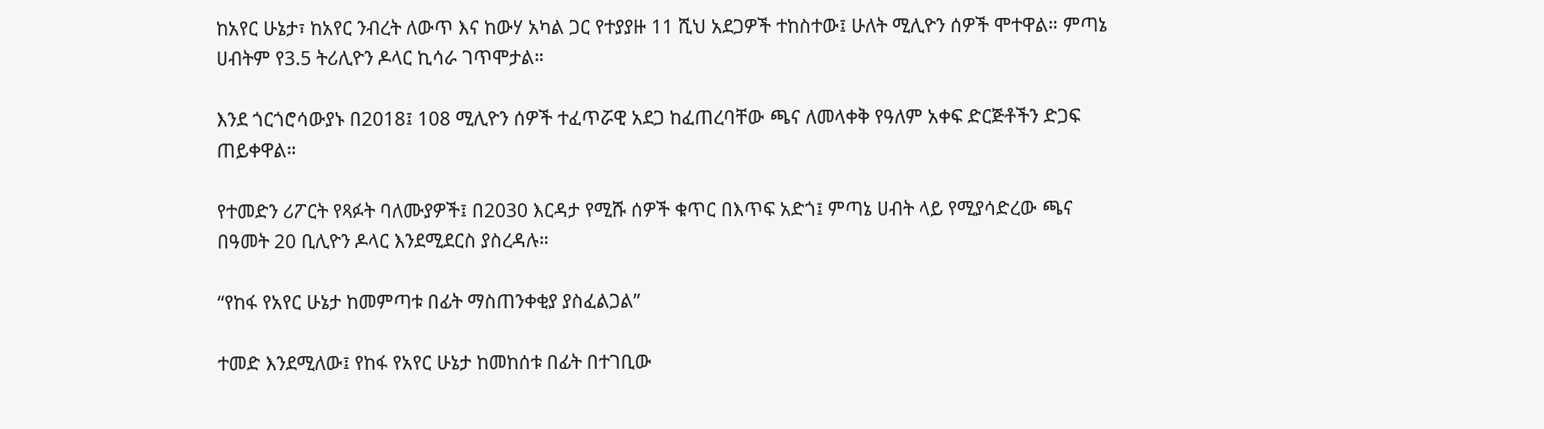ከአየር ሁኔታ፣ ከአየር ንብረት ለውጥ እና ከውሃ አካል ጋር የተያያዙ 11 ሺህ አደጋዎች ተከስተው፤ ሁለት ሚሊዮን ሰዎች ሞተዋል። ምጣኔ ሀብትም የ3.5 ትሪሊዮን ዶላር ኪሳራ ገጥሞታል።

እንደ ጎርጎሮሳውያኑ በ2018፤ 108 ሚሊዮን ሰዎች ተፈጥሯዊ አደጋ ከፈጠረባቸው ጫና ለመላቀቅ የዓለም አቀፍ ድርጅቶችን ድጋፍ ጠይቀዋል።

የተመድን ሪፖርት የጻፉት ባለሙያዎች፤ በ2030 እርዳታ የሚሹ ሰዎች ቁጥር በእጥፍ አድጎ፤ ምጣኔ ሀብት ላይ የሚያሳድረው ጫና በዓመት 20 ቢሊዮን ዶላር እንደሚደርስ ያስረዳሉ።

“የከፋ የአየር ሁኔታ ከመምጣቱ በፊት ማስጠንቀቂያ ያስፈልጋል”

ተመድ እንደሚለው፤ የከፋ የአየር ሁኔታ ከመከሰቱ በፊት በተገቢው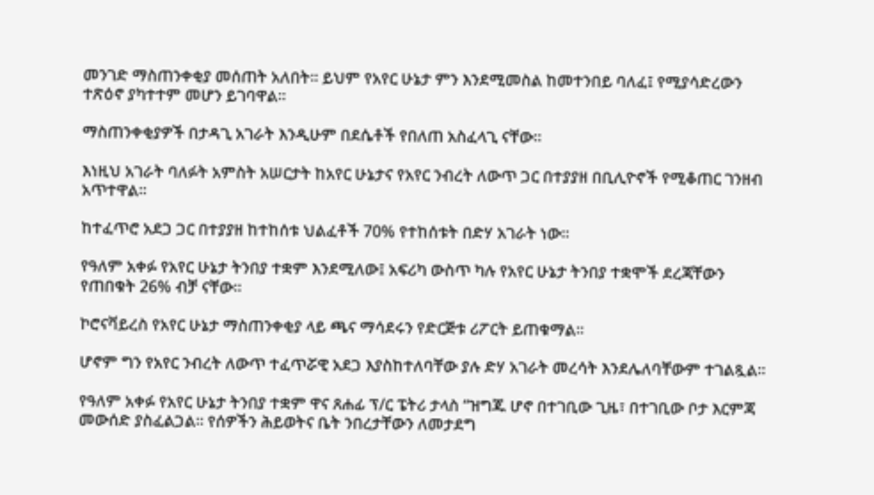መንገድ ማስጠንቀቂያ መሰጠት አለበት። ይህም የአየር ሁኔታ ምን እንደሚመስል ከመተንበይ ባለፈ፤ የሚያሳድረውን ተጽዕኖ ያካተተም መሆን ይገባዋል።

ማስጠንቀቂያዎች በታዳጊ አገራት እንዲሁም በደሴቶች የበለጠ አስፈላጊ ናቸው።

እነዚህ አገራት ባለፉት አምስት አሠርታት ከአየር ሁኔታና የአየር ንብረት ለውጥ ጋር በተያያዘ በቢሊዮኖች የሚቆጠር ገንዘብ አጥተዋል።

ከተፈጥሮ አደጋ ጋር በተያያዘ ከተከሰቱ ህልፈቶች 70% የተከሰቱት በድሃ አገራት ነው።

የዓለም አቀፉ የአየር ሁኔታ ትንበያ ተቋም እንደሚለው፤ አፍሪካ ውስጥ ካሉ የአየር ሁኔታ ትንበያ ተቋሞች ደረጃቸውን የጠበቁት 26% ብቻ ናቸው።

ኮሮናቫይረስ የአየር ሁኔታ ማስጠንቀቂያ ላይ ጫና ማሳደሩን የድርጅቱ ሪፖርት ይጠቁማል።

ሆኖም ግን የአየር ንብረት ለውጥ ተፈጥሯዊ አደጋ እያስከተለባቸው ያሉ ድሃ አገራት መረሳት እንደሌለባቸውም ተገልጿል።

የዓለም አቀፉ የአየር ሁኔታ ትንበያ ተቋም ዋና ጸሐፊ ፕ/ር ፔትሪ ታላስ “ዝግጁ ሆኖ በተገቢው ጊዜ፣ በተገቢው ቦታ እርምጃ መውሰድ ያስፈልጋል። የሰዎችን ሕይወትና ቤት ንበረታቸውን ለመታደግ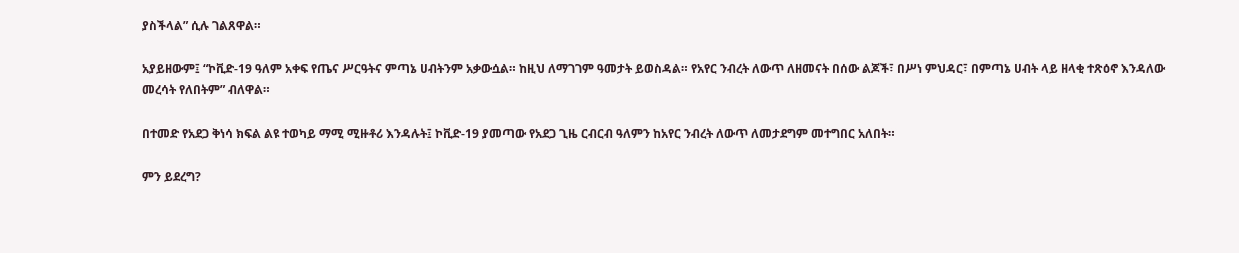ያስችላል” ሲሉ ገልጸዋል።

አያይዘውም፤ “ኮቪድ-19 ዓለም አቀፍ የጤና ሥርዓትና ምጣኔ ሀብትንም አቃውሷል። ከዚህ ለማገገም ዓመታት ይወስዳል። የአየር ንብረት ለውጥ ለዘመናት በሰው ልጆች፣ በሥነ ምህዳር፣ በምጣኔ ሀብት ላይ ዘላቂ ተጽዕኖ እንዳለው መረሳት የለበትም” ብለዋል።

በተመድ የአደጋ ቅነሳ ክፍል ልዩ ተወካይ ማሚ ሚዙቶሪ እንዳሉት፤ ኮቪድ-19 ያመጣው የአደጋ ጊዜ ርብርብ ዓለምን ከአየር ንብረት ለውጥ ለመታደግም መተግበር አለበት።

ምን ይደረግ?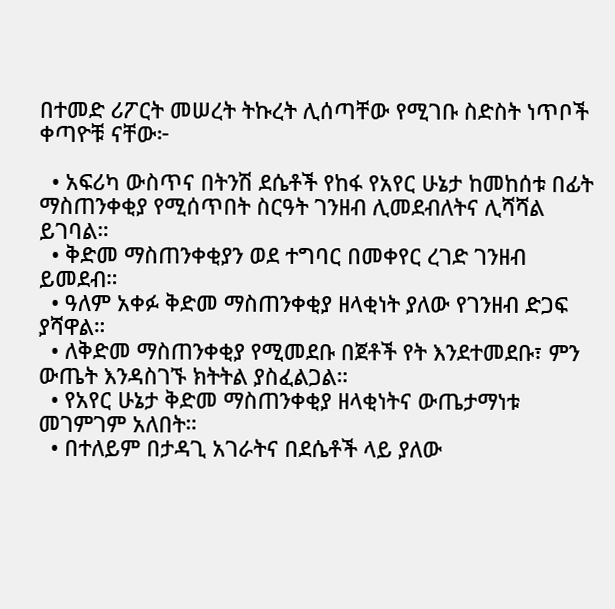በተመድ ሪፖርት መሠረት ትኩረት ሊሰጣቸው የሚገቡ ስድስት ነጥቦች ቀጣዮቹ ናቸው፦

  • አፍሪካ ውስጥና በትንሽ ደሴቶች የከፋ የአየር ሁኔታ ከመከሰቱ በፊት ማስጠንቀቂያ የሚሰጥበት ስርዓት ገንዘብ ሊመደብለትና ሊሻሻል ይገባል።
  • ቅድመ ማስጠንቀቂያን ወደ ተግባር በመቀየር ረገድ ገንዘብ ይመደብ።
  • ዓለም አቀፉ ቅድመ ማስጠንቀቂያ ዘላቂነት ያለው የገንዘብ ድጋፍ ያሻዋል።
  • ለቅድመ ማስጠንቀቂያ የሚመደቡ በጀቶች የት እንደተመደቡ፣ ምን ውጤት እንዳስገኙ ክትትል ያስፈልጋል።
  • የአየር ሁኔታ ቅድመ ማስጠንቀቂያ ዘላቂነትና ውጤታማነቱ መገምገም አለበት።
  • በተለይም በታዳጊ አገራትና በደሴቶች ላይ ያለው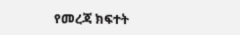የመረጃ ክፍተት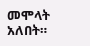መሞላት አለበት።